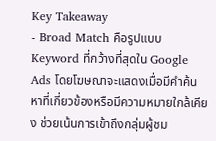Key Takeaway
- Broad Match คือรูปแบบ Keyword ที่กว้างที่สุดใน Google Ads โดยโฆษณาจะแสดงเมื่อมีคำค้นหาที่เกี่ยวข้องหรือมีความหมายใกล้เคียง ช่วยเน้นการเข้าถึงกลุ่มผู้ชม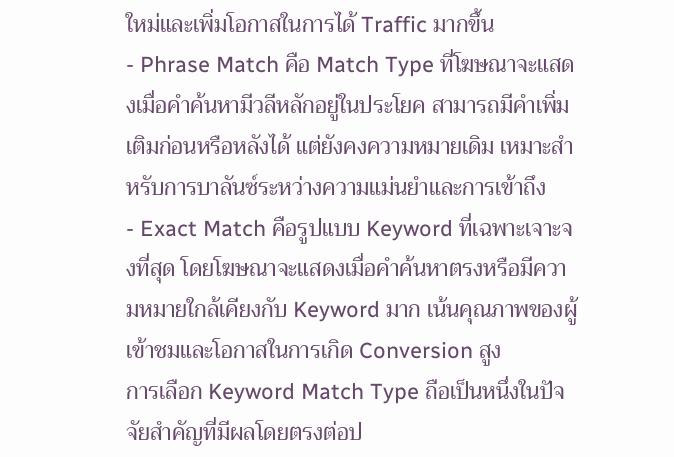ใหม่และเพิ่มโอกาสในการได้ Traffic มากขึ้น
- Phrase Match คือ Match Type ที่โฆษณาจะแสดงเมื่อคำค้นหามีวลีหลักอยู่ในประโยค สามารถมีคำเพิ่มเติมก่อนหรือหลังได้ แต่ยังคงความหมายเดิม เหมาะสำหรับการบาลันซ์ระหว่างความแม่นยำและการเข้าถึง
- Exact Match คือรูปแบบ Keyword ที่เฉพาะเจาะจงที่สุด โดยโฆษณาจะแสดงเมื่อคำค้นหาตรงหรือมีความหมายใกล้เคียงกับ Keyword มาก เน้นคุณภาพของผู้เข้าชมและโอกาสในการเกิด Conversion สูง
การเลือก Keyword Match Type ถือเป็นหนึ่งในปัจจัยสำคัญที่มีผลโดยตรงต่อป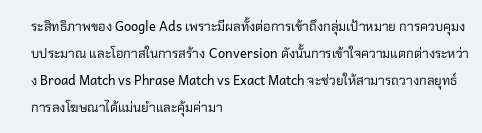ระสิทธิภาพของ Google Ads เพราะมีผลทั้งต่อการเข้าถึงกลุ่มเป้าหมาย การควบคุมงบประมาณ และโอกาสในการสร้าง Conversion ดังนั้นการเข้าใจความแตกต่างระหว่าง Broad Match vs Phrase Match vs Exact Match จะช่วยให้สามารถวางกลยุทธ์การลงโฆษณาได้แม่นยำและคุ้มค่ามา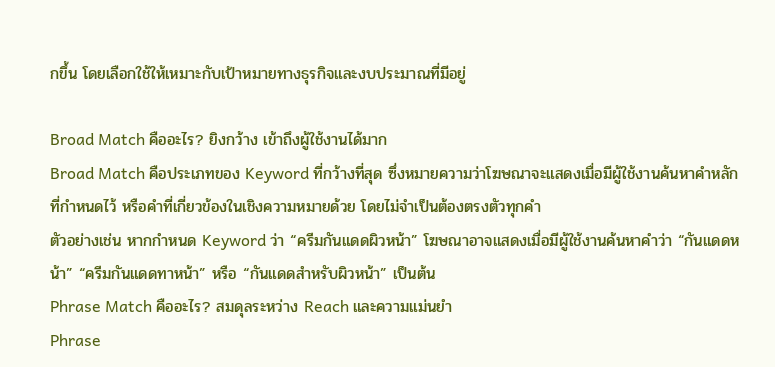กขึ้น โดยเลือกใช้ให้เหมาะกับเป้าหมายทางธุรกิจและงบประมาณที่มีอยู่

Broad Match คืออะไร? ยิงกว้าง เข้าถึงผู้ใช้งานได้มาก
Broad Match คือประเภทของ Keyword ที่กว้างที่สุด ซึ่งหมายความว่าโฆษณาจะแสดงเมื่อมีผู้ใช้งานค้นหาคำหลักที่กำหนดไว้ หรือคำที่เกี่ยวข้องในเชิงความหมายด้วย โดยไม่จำเป็นต้องตรงตัวทุกคำ
ตัวอย่างเช่น หากกำหนด Keyword ว่า “ครีมกันแดดผิวหน้า” โฆษณาอาจแสดงเมื่อมีผู้ใช้งานค้นหาคำว่า “กันแดดหน้า” “ครีมกันแดดทาหน้า” หรือ “กันแดดสำหรับผิวหน้า” เป็นต้น
Phrase Match คืออะไร? สมดุลระหว่าง Reach และความแม่นยำ
Phrase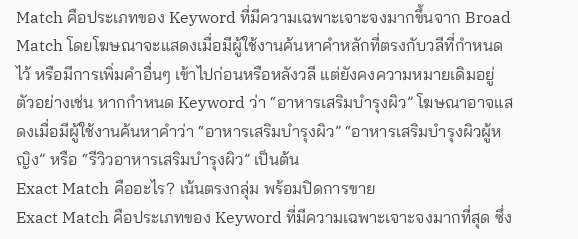Match คือประเภทของ Keyword ที่มีความเฉพาะเจาะจงมากขึ้นจาก Broad Match โดยโฆษณาจะแสดงเมื่อมีผู้ใช้งานค้นหาคำหลักที่ตรงกับวลีที่กำหนดไว้ หรือมีการเพิ่มคำอื่นๆ เข้าไปก่อนหรือหลังวลี แต่ยังคงความหมายเดิมอยู่
ตัวอย่างเช่น หากกำหนด Keyword ว่า “อาหารเสริมบำรุงผิว” โฆษณาอาจแสดงเมื่อมีผู้ใช้งานค้นหาคำว่า “อาหารเสริมบำรุงผิว” “อาหารเสริมบำรุงผิวผู้หญิง” หรือ “รีวิวอาหารเสริมบำรุงผิว” เป็นต้น
Exact Match คืออะไร? เน้นตรงกลุ่ม พร้อมปิดการขาย
Exact Match คือประเภทของ Keyword ที่มีความเฉพาะเจาะจงมากที่สุด ซึ่ง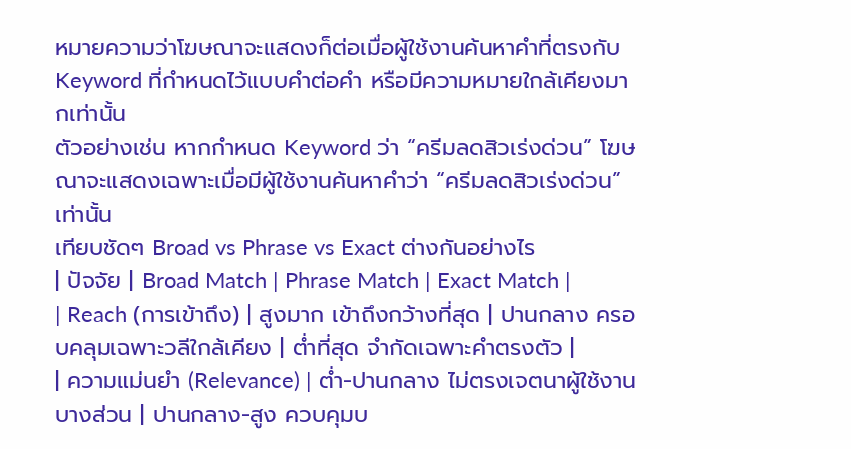หมายความว่าโฆษณาจะแสดงก็ต่อเมื่อผู้ใช้งานค้นหาคำที่ตรงกับ Keyword ที่กำหนดไว้แบบคำต่อคำ หรือมีความหมายใกล้เคียงมากเท่านั้น
ตัวอย่างเช่น หากกำหนด Keyword ว่า “ครีมลดสิวเร่งด่วน” โฆษณาจะแสดงเฉพาะเมื่อมีผู้ใช้งานค้นหาคำว่า “ครีมลดสิวเร่งด่วน” เท่านั้น
เทียบชัดๆ Broad vs Phrase vs Exact ต่างกันอย่างไร
| ปัจจัย | Broad Match | Phrase Match | Exact Match |
| Reach (การเข้าถึง) | สูงมาก เข้าถึงกว้างที่สุด | ปานกลาง ครอบคลุมเฉพาะวลีใกล้เคียง | ต่ำที่สุด จำกัดเฉพาะคำตรงตัว |
| ความแม่นยำ (Relevance) | ต่ำ-ปานกลาง ไม่ตรงเจตนาผู้ใช้งานบางส่วน | ปานกลาง-สูง ควบคุมบ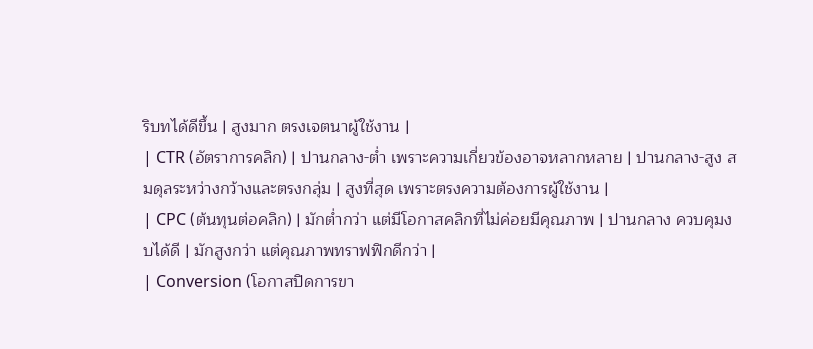ริบทได้ดีขึ้น | สูงมาก ตรงเจตนาผู้ใช้งาน |
| CTR (อัตราการคลิก) | ปานกลาง-ต่ำ เพราะความเกี่ยวข้องอาจหลากหลาย | ปานกลาง-สูง สมดุลระหว่างกว้างและตรงกลุ่ม | สูงที่สุด เพราะตรงความต้องการผู้ใช้งาน |
| CPC (ต้นทุนต่อคลิก) | มักต่ำกว่า แต่มีโอกาสคลิกที่ไม่ค่อยมีคุณภาพ | ปานกลาง ควบคุมงบได้ดี | มักสูงกว่า แต่คุณภาพทราฟฟิกดีกว่า |
| Conversion (โอกาสปิดการขา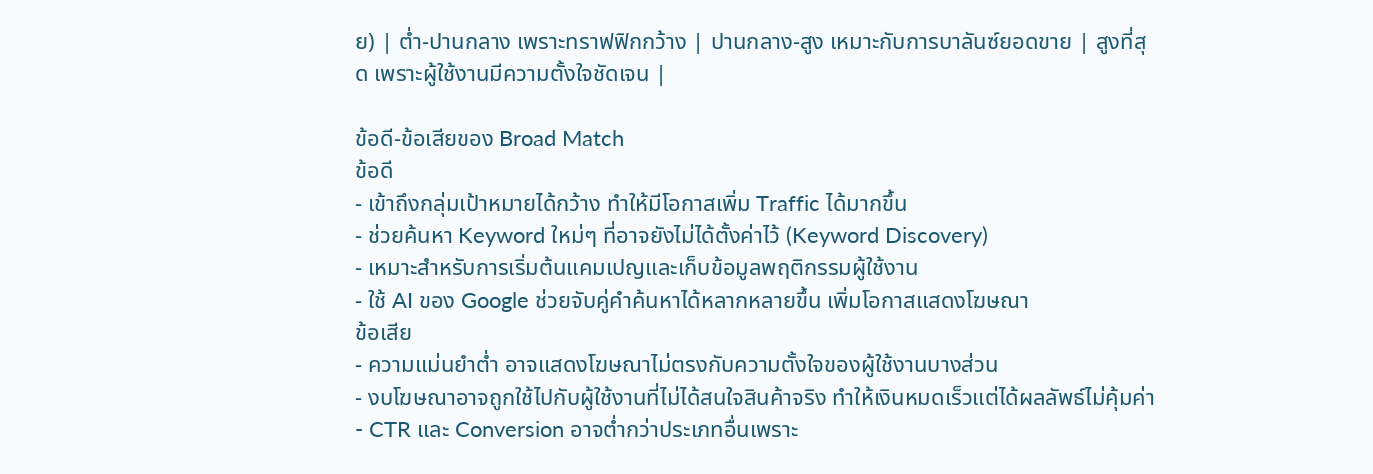ย) | ต่ำ-ปานกลาง เพราะทราฟฟิกกว้าง | ปานกลาง-สูง เหมาะกับการบาลันซ์ยอดขาย | สูงที่สุด เพราะผู้ใช้งานมีความตั้งใจชัดเจน |

ข้อดี-ข้อเสียของ Broad Match
ข้อดี
- เข้าถึงกลุ่มเป้าหมายได้กว้าง ทำให้มีโอกาสเพิ่ม Traffic ได้มากขึ้น
- ช่วยค้นหา Keyword ใหม่ๆ ที่อาจยังไม่ได้ตั้งค่าไว้ (Keyword Discovery)
- เหมาะสำหรับการเริ่มต้นแคมเปญและเก็บข้อมูลพฤติกรรมผู้ใช้งาน
- ใช้ AI ของ Google ช่วยจับคู่คำค้นหาได้หลากหลายขึ้น เพิ่มโอกาสแสดงโฆษณา
ข้อเสีย
- ความแม่นยำต่ำ อาจแสดงโฆษณาไม่ตรงกับความตั้งใจของผู้ใช้งานบางส่วน
- งบโฆษณาอาจถูกใช้ไปกับผู้ใช้งานที่ไม่ได้สนใจสินค้าจริง ทำให้เงินหมดเร็วแต่ได้ผลลัพธ์ไม่คุ้มค่า
- CTR และ Conversion อาจต่ำกว่าประเภทอื่นเพราะ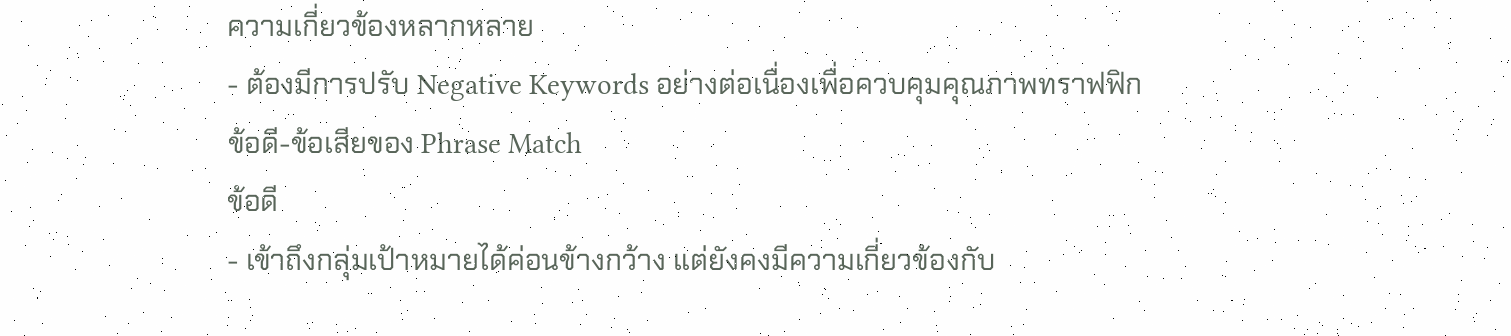ความเกี่ยวข้องหลากหลาย
- ต้องมีการปรับ Negative Keywords อย่างต่อเนื่องเพื่อควบคุมคุณภาพทราฟฟิก
ข้อดี-ข้อเสียของ Phrase Match
ข้อดี
- เข้าถึงกลุ่มเป้าหมายได้ค่อนข้างกว้าง แต่ยังคงมีความเกี่ยวข้องกับ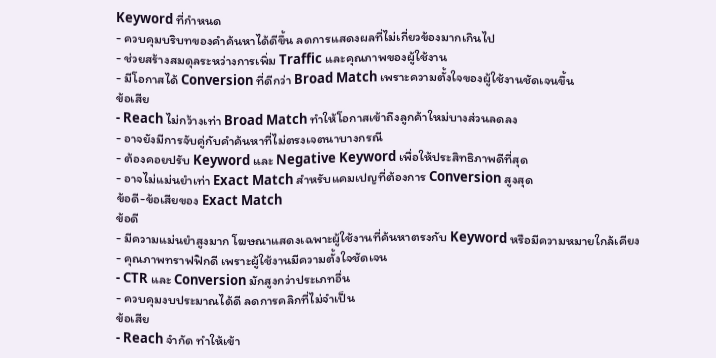Keyword ที่กำหนด
- ควบคุมบริบทของคำค้นหาได้ดีขึ้น ลดการแสดงผลที่ไม่เกี่ยวข้องมากเกินไป
- ช่วยสร้างสมดุลระหว่างการเพิ่ม Traffic และคุณภาพของผู้ใช้งาน
- มีโอกาสได้ Conversion ที่ดีกว่า Broad Match เพราะความตั้งใจของผู้ใช้งานชัดเจนขึ้น
ข้อเสีย
- Reach ไม่กว้างเท่า Broad Match ทำให้โอกาสเข้าถึงลูกค้าใหม่บางส่วนลดลง
- อาจยังมีการจับคู่กับคำค้นหาที่ไม่ตรงเจตนาบางกรณี
- ต้องคอยปรับ Keyword และ Negative Keyword เพื่อให้ประสิทธิภาพดีที่สุด
- อาจไม่แม่นยำเท่า Exact Match สำหรับแคมเปญที่ต้องการ Conversion สูงสุด
ข้อดี-ข้อเสียของ Exact Match
ข้อดี
- มีความแม่นยำสูงมาก โฆษณาแสดงเฉพาะผู้ใช้งานที่ค้นหาตรงกับ Keyword หรือมีความหมายใกล้เคียง
- คุณภาพทราฟฟิกดี เพราะผู้ใช้งานมีความตั้งใจชัดเจน
- CTR และ Conversion มักสูงกว่าประเภทอื่น
- ควบคุมงบประมาณได้ดี ลดการคลิกที่ไม่จำเป็น
ข้อเสีย
- Reach จำกัด ทำให้เข้า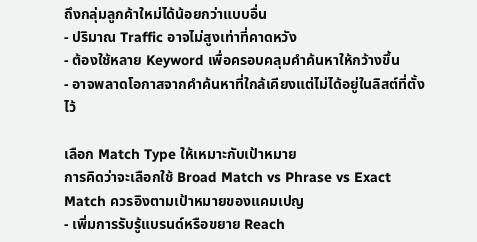ถึงกลุ่มลูกค้าใหม่ได้น้อยกว่าแบบอื่น
- ปริมาณ Traffic อาจไม่สูงเท่าที่คาดหวัง
- ต้องใช้หลาย Keyword เพื่อครอบคลุมคำค้นหาให้กว้างขึ้น
- อาจพลาดโอกาสจากคำค้นหาที่ใกล้เคียงแต่ไม่ได้อยู่ในลิสต์ที่ตั้งไว้

เลือก Match Type ให้เหมาะกับเป้าหมาย
การคิดว่าจะเลือกใช้ Broad Match vs Phrase vs Exact Match ควรอิงตามเป้าหมายของแคมเปญ
- เพิ่มการรับรู้แบรนด์หรือขยาย Reach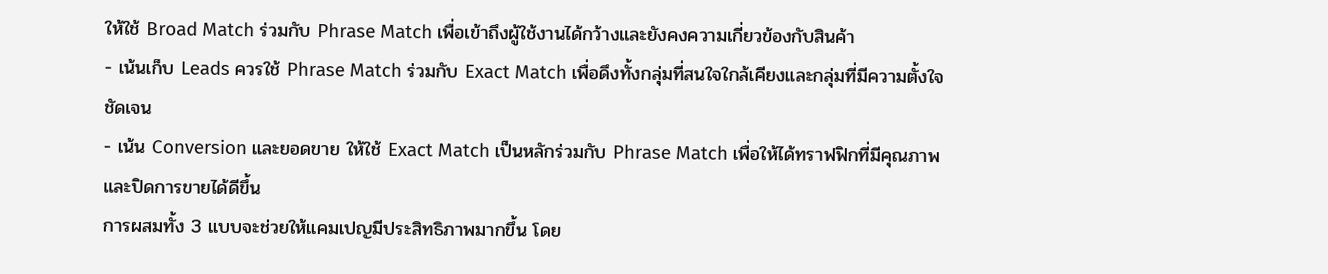ให้ใช้ Broad Match ร่วมกับ Phrase Match เพื่อเข้าถึงผู้ใช้งานได้กว้างและยังคงความเกี่ยวข้องกับสินค้า
- เน้นเก็บ Leads ควรใช้ Phrase Match ร่วมกับ Exact Match เพื่อดึงทั้งกลุ่มที่สนใจใกล้เคียงและกลุ่มที่มีความตั้งใจชัดเจน
- เน้น Conversion และยอดขาย ให้ใช้ Exact Match เป็นหลักร่วมกับ Phrase Match เพื่อให้ได้ทราฟฟิกที่มีคุณภาพและปิดการขายได้ดีขึ้น
การผสมทั้ง 3 แบบจะช่วยให้แคมเปญมีประสิทธิภาพมากขึ้น โดย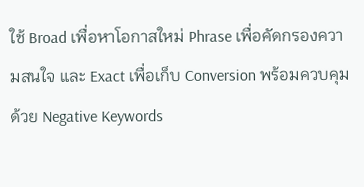ใช้ Broad เพื่อหาโอกาสใหม่ Phrase เพื่อคัดกรองความสนใจ และ Exact เพื่อเก็บ Conversion พร้อมควบคุมด้วย Negative Keywords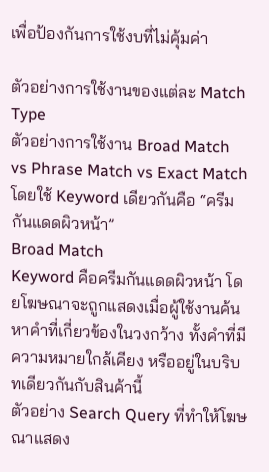เพื่อป้องกันการใช้งบที่ไม่คุ้มค่า

ตัวอย่างการใช้งานของแต่ละ Match Type
ตัวอย่างการใช้งาน Broad Match vs Phrase Match vs Exact Match โดยใช้ Keyword เดียวกันคือ “ครีมกันแดดผิวหน้า”
Broad Match
Keyword คือครีมกันแดดผิวหน้า โดยโฆษณาจะถูกแสดงเมื่อผู้ใช้งานค้นหาคำที่เกี่ยวข้องในวงกว้าง ทั้งคำที่มีความหมายใกล้เคียง หรืออยู่ในบริบทเดียวกันกับสินค้านี้
ตัวอย่าง Search Query ที่ทำให้โฆษณาแสดง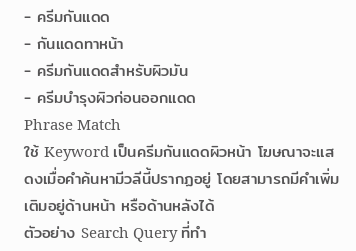- ครีมกันแดด
- กันแดดทาหน้า
- ครีมกันแดดสำหรับผิวมัน
- ครีมบำรุงผิวก่อนออกแดด
Phrase Match
ใช้ Keyword เป็นครีมกันแดดผิวหน้า โฆษณาจะแสดงเมื่อคำค้นหามีวลีนี้ปรากฏอยู่ โดยสามารถมีคำเพิ่มเติมอยู่ด้านหน้า หรือด้านหลังได้
ตัวอย่าง Search Query ที่ทำ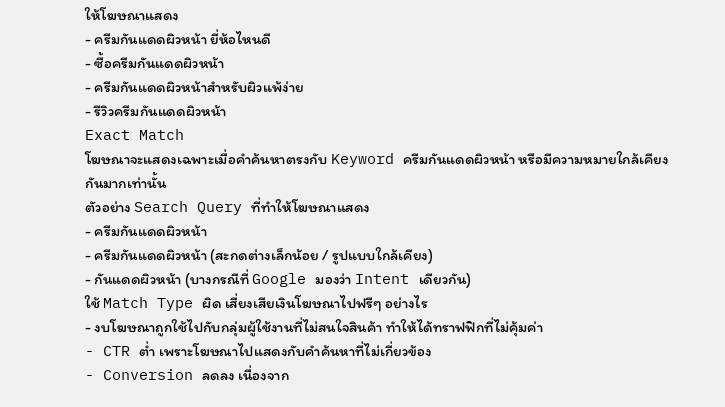ให้โฆษณาแสดง
- ครีมกันแดดผิวหน้า ยี่ห้อไหนดี
- ซื้อครีมกันแดดผิวหน้า
- ครีมกันแดดผิวหน้าสำหรับผิวแพ้ง่าย
- รีวิวครีมกันแดดผิวหน้า
Exact Match
โฆษณาจะแสดงเฉพาะเมื่อคำค้นหาตรงกับ Keyword ครีมกันแดดผิวหน้า หรือมีความหมายใกล้เคียงกันมากเท่านั้น
ตัวอย่าง Search Query ที่ทำให้โฆษณาแสดง
- ครีมกันแดดผิวหน้า
- ครีมกันแดดผิวหน้า (สะกดต่างเล็กน้อย / รูปแบบใกล้เคียง)
- กันแดดผิวหน้า (บางกรณีที่ Google มองว่า Intent เดียวกัน)
ใช้ Match Type ผิด เสี่ยงเสียเงินโฆษณาไปฟรีๆ อย่างไร
- งบโฆษณาถูกใช้ไปกับกลุ่มผู้ใช้งานที่ไม่สนใจสินค้า ทำให้ได้ทราฟฟิกที่ไม่คุ้มค่า
- CTR ต่ำ เพราะโฆษณาไปแสดงกับคำค้นหาที่ไม่เกี่ยวข้อง
- Conversion ลดลง เนื่องจาก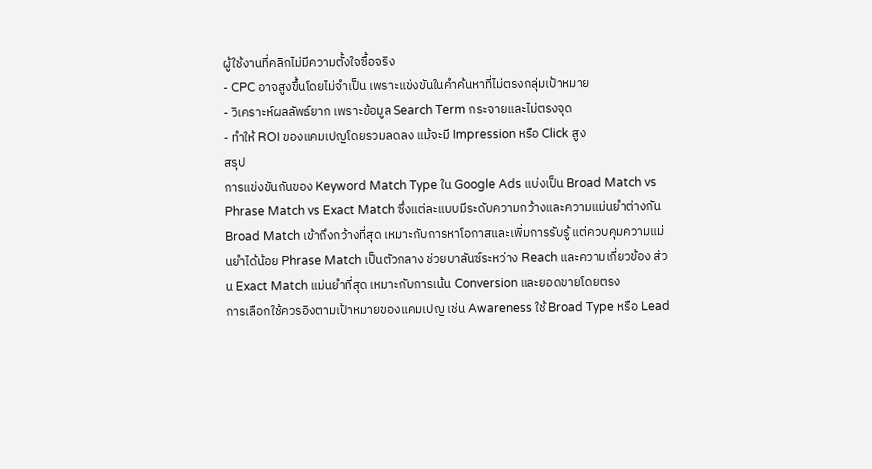ผู้ใช้งานที่คลิกไม่มีความตั้งใจซื้อจริง
- CPC อาจสูงขึ้นโดยไม่จำเป็น เพราะแข่งขันในคำค้นหาที่ไม่ตรงกลุ่มเป้าหมาย
- วิเคราะห์ผลลัพธ์ยาก เพราะข้อมูล Search Term กระจายและไม่ตรงจุด
- ทำให้ ROI ของแคมเปญโดยรวมลดลง แม้จะมี Impression หรือ Click สูง
สรุป
การแข่งขันกันของ Keyword Match Type ใน Google Ads แบ่งเป็น Broad Match vs Phrase Match vs Exact Match ซึ่งแต่ละแบบมีระดับความกว้างและความแม่นยำต่างกัน Broad Match เข้าถึงกว้างที่สุด เหมาะกับการหาโอกาสและเพิ่มการรับรู้ แต่ควบคุมความแม่นยำได้น้อย Phrase Match เป็นตัวกลาง ช่วยบาลันซ์ระหว่าง Reach และความเกี่ยวข้อง ส่วน Exact Match แม่นยำที่สุด เหมาะกับการเน้น Conversion และยอดขายโดยตรง
การเลือกใช้ควรอิงตามเป้าหมายของแคมเปญ เช่น Awareness ใช้ Broad Type หรือ Lead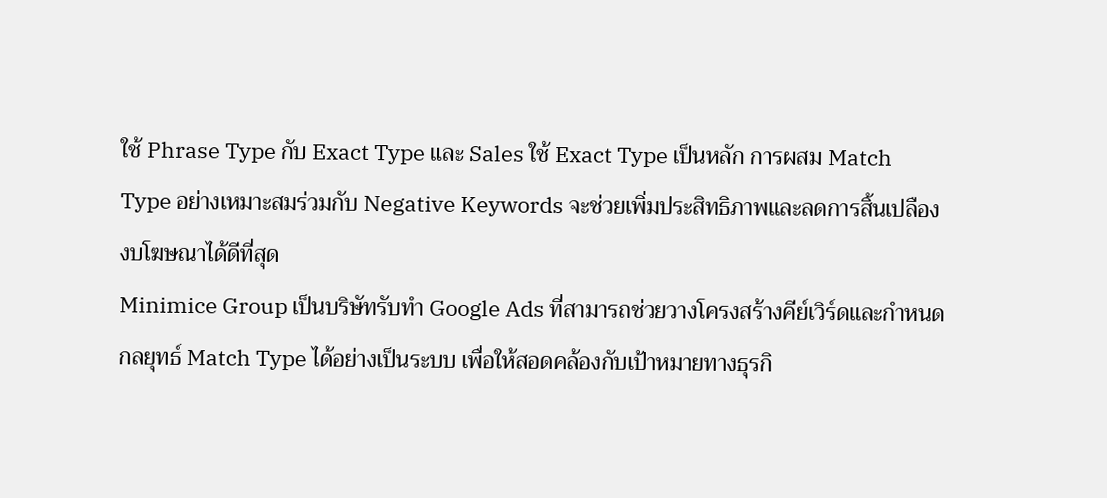ใช้ Phrase Type กับ Exact Type และ Sales ใช้ Exact Type เป็นหลัก การผสม Match Type อย่างเหมาะสมร่วมกับ Negative Keywords จะช่วยเพิ่มประสิทธิภาพและลดการสิ้นเปลืองงบโฆษณาได้ดีที่สุด
Minimice Group เป็นบริษัทรับทำ Google Ads ที่สามารถช่วยวางโครงสร้างคีย์เวิร์ดและกำหนดกลยุทธ์ Match Type ได้อย่างเป็นระบบ เพื่อให้สอดคล้องกับเป้าหมายทางธุรกิ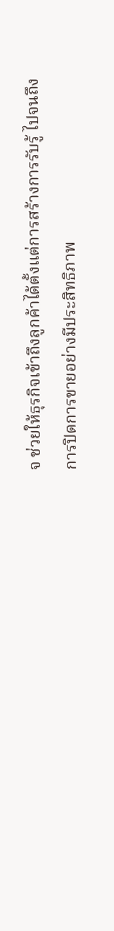จ ช่วยให้ธุรกิจเข้าถึงลูกค้าได้ตั้งแต่การสร้างการรับรู้ ไปจนถึงการปิดการขายอย่างมีประสิทธิภาพ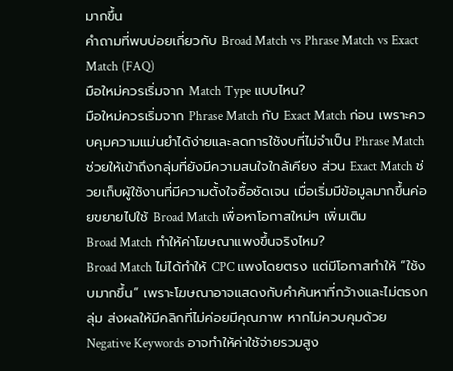มากขึ้น
คำถามที่พบบ่อยเกี่ยวกับ Broad Match vs Phrase Match vs Exact Match (FAQ)
มือใหม่ควรเริ่มจาก Match Type แบบไหน?
มือใหม่ควรเริ่มจาก Phrase Match กับ Exact Match ก่อน เพราะควบคุมความแม่นยำได้ง่ายและลดการใช้งบที่ไม่จำเป็น Phrase Match ช่วยให้เข้าถึงกลุ่มที่ยังมีความสนใจใกล้เคียง ส่วน Exact Match ช่วยเก็บผู้ใช้งานที่มีความตั้งใจซื้อชัดเจน เมื่อเริ่มมีข้อมูลมากขึ้นค่อยขยายไปใช้ Broad Match เพื่อหาโอกาสใหม่ๆ เพิ่มเติม
Broad Match ทำให้ค่าโฆษณาแพงขึ้นจริงไหม?
Broad Match ไม่ได้ทำให้ CPC แพงโดยตรง แต่มีโอกาสทำให้ “ใช้งบมากขึ้น” เพราะโฆษณาอาจแสดงกับคำค้นหาที่กว้างและไม่ตรงกลุ่ม ส่งผลให้มีคลิกที่ไม่ค่อยมีคุณภาพ หากไม่ควบคุมด้วย Negative Keywords อาจทำให้ค่าใช้จ่ายรวมสูง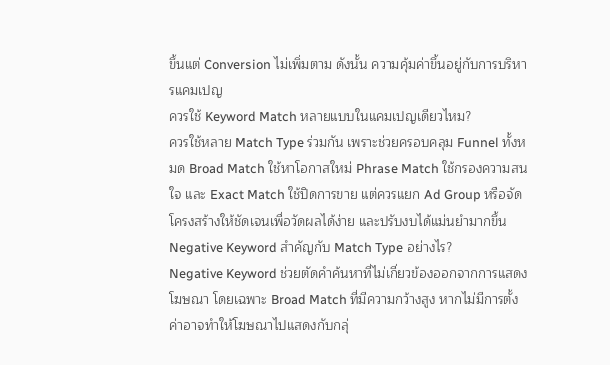ขึ้นแต่ Conversion ไม่เพิ่มตาม ดังนั้น ความคุ้มค่าขึ้นอยู่กับการบริหารแคมเปญ
ควรใช้ Keyword Match หลายแบบในแคมเปญเดียวไหม?
ควรใช้หลาย Match Type ร่วมกัน เพราะช่วยครอบคลุม Funnel ทั้งหมด Broad Match ใช้หาโอกาสใหม่ Phrase Match ใช้กรองความสนใจ และ Exact Match ใช้ปิดการขาย แต่ควรแยก Ad Group หรือจัดโครงสร้างให้ชัดเจนเพื่อวัดผลได้ง่าย และปรับงบได้แม่นยำมากขึ้น
Negative Keyword สำคัญกับ Match Type อย่างไร?
Negative Keyword ช่วยตัดคำค้นหาที่ไม่เกี่ยวข้องออกจากการแสดงโฆษณา โดยเฉพาะ Broad Match ที่มีความกว้างสูง หากไม่มีการตั้งค่าอาจทำให้โฆษณาไปแสดงกับกลุ่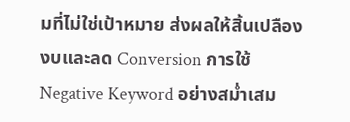มที่ไม่ใช่เป้าหมาย ส่งผลให้สิ้นเปลืองงบและลด Conversion การใช้ Negative Keyword อย่างสม่ำเสม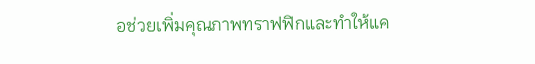อช่วยเพิ่มคุณภาพทราฟฟิกและทำให้แค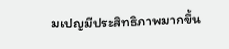มเปญมีประสิทธิภาพมากขึ้น